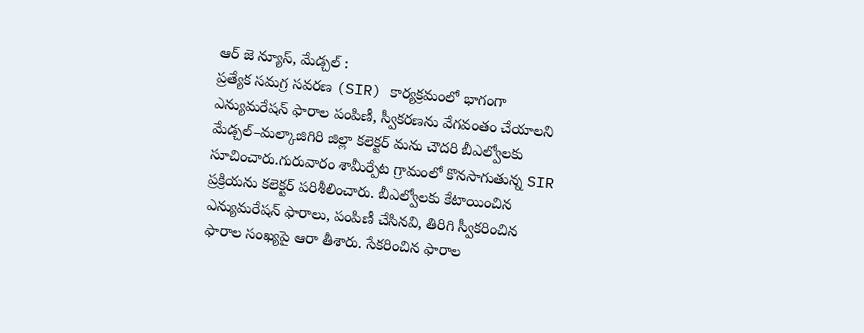ఆర్ జె న్యూస్, మేడ్చల్ :
ప్రత్యేక సమగ్ర సవరణ (SIR) కార్యక్రమంలో భాగంగా ఎన్యుమరేషన్ ఫారాల పంపిణీ, స్వీకరణను వేగవంతం చేయాలని మేడ్చల్–మల్కాజిగిరి జిల్లా కలెక్టర్ మను చౌదరి బీఎల్వోలకు సూచించారు.గురువారం శామీర్పేట గ్రామంలో కొనసాగుతున్న SIR ప్రక్రియను కలెక్టర్ పరిశీలించారు. బీఎల్వోలకు కేటాయించిన ఎన్యుమరేషన్ ఫారాలు, పంపిణీ చేసినవి, తిరిగి స్వీకరించిన ఫారాల సంఖ్యపై ఆరా తీశారు. సేకరించిన ఫారాల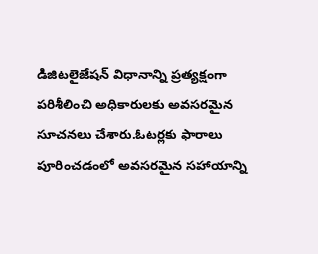డిజిటలైజేషన్ విధానాన్ని ప్రత్యక్షంగా పరిశీలించి అధికారులకు అవసరమైన సూచనలు చేశారు.ఓటర్లకు ఫారాలు పూరించడంలో అవసరమైన సహాయాన్ని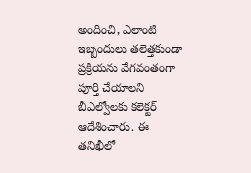అందించి, ఎలాంటి ఇబ్బందులు తలెత్తకుండా ప్రక్రియను వేగవంతంగా పూర్తి చేయాలని బీఎల్వోలకు కలెక్టర్ ఆదేశించారు. ఈ తనిఖీలో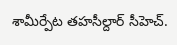శామీర్పేట తహసీల్దార్ సీహెచ్.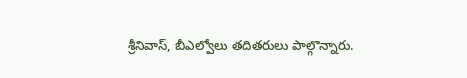శ్రీనివాస్, బీఎల్వోలు తదితరులు పాల్గొన్నారు.